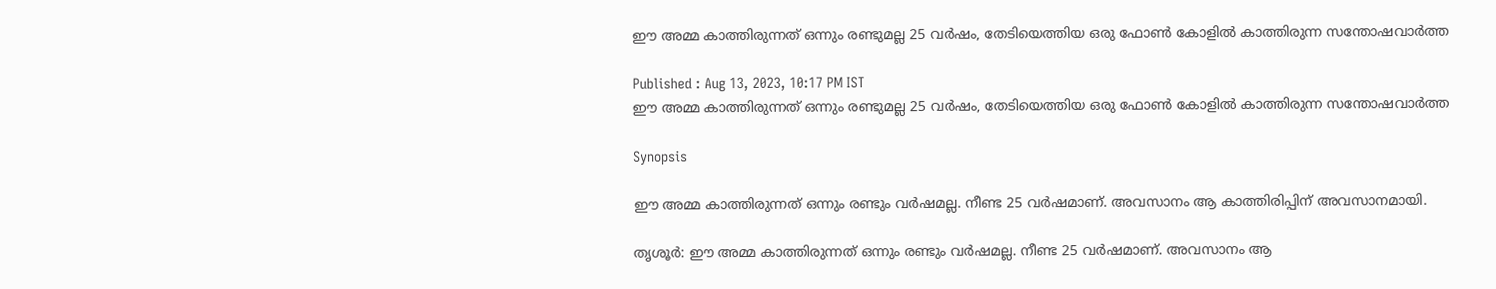ഈ അമ്മ കാത്തിരുന്നത് ഒന്നും രണ്ടുമല്ല 25 വർഷം, തേടിയെത്തിയ ഒരു ഫോൺ കോളിൽ കാത്തിരുന്ന സന്തോഷവാർത്ത

Published : Aug 13, 2023, 10:17 PM IST
ഈ അമ്മ കാത്തിരുന്നത് ഒന്നും രണ്ടുമല്ല 25 വർഷം, തേടിയെത്തിയ ഒരു ഫോൺ കോളിൽ കാത്തിരുന്ന സന്തോഷവാർത്ത

Synopsis

ഈ അമ്മ കാത്തിരുന്നത് ഒന്നും രണ്ടും വര്‍ഷമല്ല. നീണ്ട 25 വര്‍ഷമാണ്. അവസാനം ആ കാത്തിരിപ്പിന് അവസാനമായി.

തൃശൂര്‍: ഈ അമ്മ കാത്തിരുന്നത് ഒന്നും രണ്ടും വര്‍ഷമല്ല. നീണ്ട 25 വര്‍ഷമാണ്. അവസാനം ആ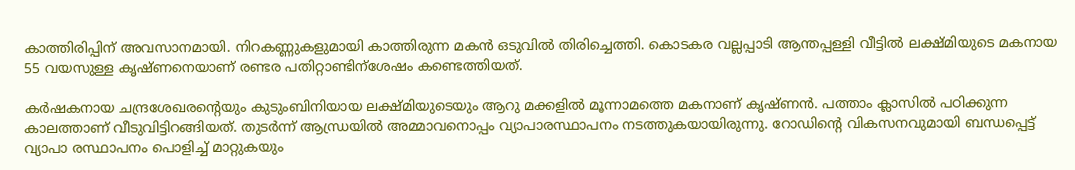കാത്തിരിപ്പിന് അവസാനമായി. നിറകണ്ണുകളുമായി കാത്തിരുന്ന മകൻ ഒടുവിൽ തിരിച്ചെത്തി. കൊടകര വല്ലപ്പാടി ആന്തപ്പള്ളി വീട്ടില്‍ ലക്ഷ്മിയുടെ മകനായ 55 വയസുള്ള കൃഷ്ണനെയാണ് രണ്ടര പതിറ്റാണ്ടിന്‌ശേഷം കണ്ടെത്തിയത്.

കര്‍ഷകനായ ചന്ദ്രശേഖരന്റെയും കുടുംബിനിയായ ലക്ഷ്മിയുടെയും ആറു മക്കളില്‍ മൂന്നാമത്തെ മകനാണ് കൃഷ്ണന്‍. പത്താം ക്ലാസില്‍ പഠിക്കുന്ന കാലത്താണ് വീടുവിട്ടിറങ്ങിയത്. തുടര്‍ന്ന് ആന്ധ്രയില്‍ അമ്മാവനൊപ്പം വ്യാപാരസ്ഥാപനം നടത്തുകയായിരുന്നു. റോഡിന്റെ വികസനവുമായി ബന്ധപ്പെട്ട് വ്യാപാ രസ്ഥാപനം പൊളിച്ച് മാറ്റുകയും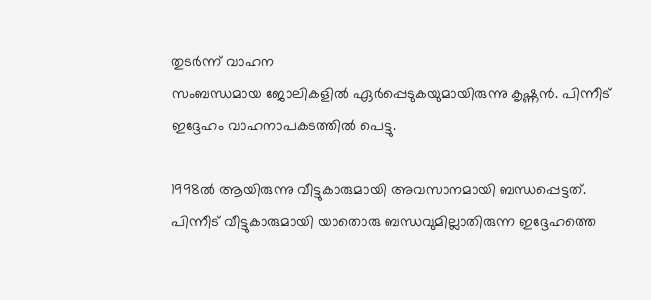തുടര്‍ന്ന് വാഹന
സംബന്ധമായ ജോലികളില്‍ ഏര്‍പ്പെടുകയുമായിരുന്നു കൃഷ്ണന്‍. പിന്നീട് ഇദ്ദേഹം വാഹനാപകടത്തിൽ പെട്ടു.

1998ല്‍ ആയിരുന്നു വീട്ടുകാരുമായി അവസാനമായി ബന്ധപ്പെട്ടത്. പിന്നീട് വീട്ടുകാരുമായി യാതൊരു ബന്ധവുമില്ലാതിരുന്ന ഇദ്ദേഹത്തെ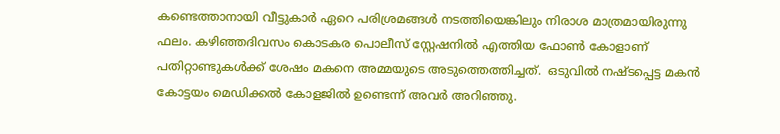കണ്ടെത്താനായി വീട്ടുകാര്‍ ഏറെ പരിശ്രമങ്ങള്‍ നടത്തിയെങ്കിലും നിരാശ മാത്രമായിരുന്നു ഫലം. കഴിഞ്ഞദിവസം കൊടകര പൊലീസ് സ്റ്റേഷനില്‍ എത്തിയ ഫോണ്‍ കോളാണ് പതിറ്റാണ്ടുകള്‍ക്ക് ശേഷം മകനെ അമ്മയുടെ അടുത്തെത്തിച്ചത്.  ഒടുവിൽ നഷ്ടപ്പെട്ട മകന്‍ കോട്ടയം മെഡിക്കല്‍ കോളജില്‍ ഉണ്ടെന്ന് അവർ അറിഞ്ഞു.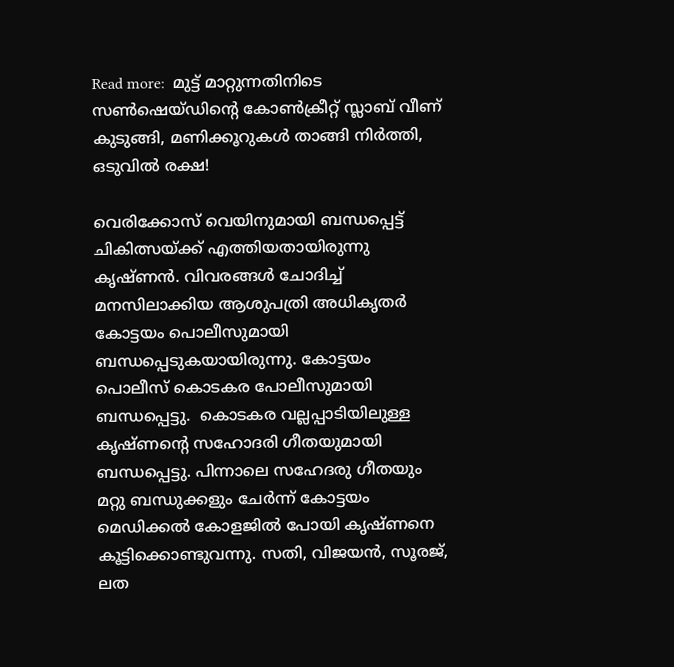Read more:  മുട്ട് മാറ്റുന്നതിനിടെ സൺഷെയ്ഡിന്റെ കോൺക്രീറ്റ് സ്ലാബ് വീണ് കുടുങ്ങി, മണിക്കൂറുകൾ താങ്ങി നിർത്തി, ഒടുവിൽ രക്ഷ!

വെരിക്കോസ് വെയിനുമായി ബന്ധപ്പെട്ട് ചികിത്സയ്ക്ക് എത്തിയതായിരുന്നു കൃഷ്ണന്‍. വിവരങ്ങള്‍ ചോദിച്ച് മനസിലാക്കിയ ആശുപത്രി അധികൃതര്‍ കോട്ടയം പൊലീസുമായി ബന്ധപ്പെടുകയായിരുന്നു. കോട്ടയം പൊലീസ് കൊടകര പോലീസുമായി ബന്ധപ്പെട്ടു.  കൊടകര വല്ലപ്പാടിയിലുള്ള കൃഷ്ണന്റെ സഹോദരി ഗീതയുമായി ബന്ധപ്പെട്ടു. പിന്നാലെ സഹേദരു ഗീതയും മറ്റു ബന്ധുക്കളും ചേര്‍ന്ന് കോട്ടയം മെഡിക്കല്‍ കോളജില്‍ പോയി കൃഷ്ണനെ കൂട്ടിക്കൊണ്ടുവന്നു. സതി, വിജയന്‍, സൂരജ്, ലത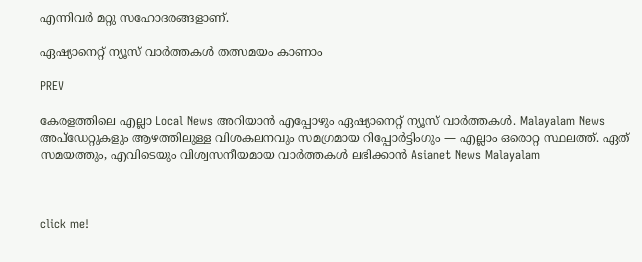എന്നിവര്‍ മറ്റു സഹോദരങ്ങളാണ്.

ഏഷ്യാനെറ്റ് ന്യൂസ് വാർത്തകൾ തത്സമയം കാണാം

PREV

കേരളത്തിലെ എല്ലാ Local News അറിയാൻ എപ്പോഴും ഏഷ്യാനെറ്റ് ന്യൂസ് വാർത്തകൾ. Malayalam News  അപ്‌ഡേറ്റുകളും ആഴത്തിലുള്ള വിശകലനവും സമഗ്രമായ റിപ്പോർട്ടിംഗും — എല്ലാം ഒരൊറ്റ സ്ഥലത്ത്. ഏത് സമയത്തും, എവിടെയും വിശ്വസനീയമായ വാർത്തകൾ ലഭിക്കാൻ Asianet News Malayalam



click me!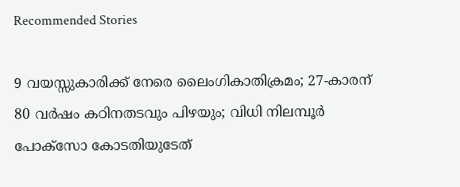Recommended Stories

9 വയസ്സുകാരിക്ക് നേരെ ലൈംഗികാതിക്രമം; 27-കാരന് 80 വർഷം കഠിനതടവും പിഴയും; വിധി നിലമ്പൂർ പോക്സോ കോടതിയുടേത്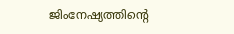ജിംനേഷ്യത്തിന്റെ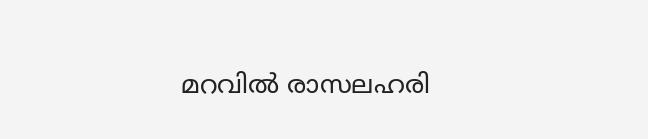മറവിൽ രാസലഹരി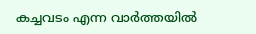കച്ചവടം എന്ന വാർത്തയിൽ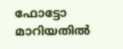ഫോട്ടോ മാറിയതിൽ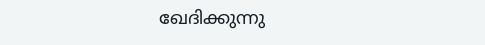ഖേദിക്കുന്നു